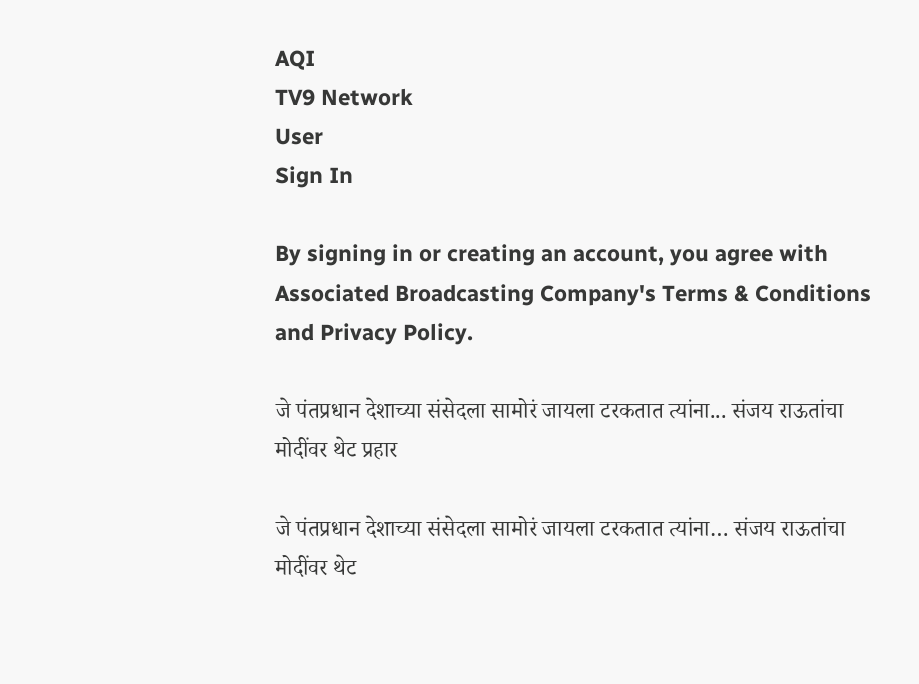AQI
TV9 Network
User
Sign In

By signing in or creating an account, you agree with Associated Broadcasting Company's Terms & Conditions and Privacy Policy.

जे पंतप्रधान देशाच्या संसेदला सामोरं जायला टरकतात त्यांना... संजय राऊतांचा मोदींवर थेट प्रहार

जे पंतप्रधान देशाच्या संसेदला सामोरं जायला टरकतात त्यांना… संजय राऊतांचा मोदींवर थेट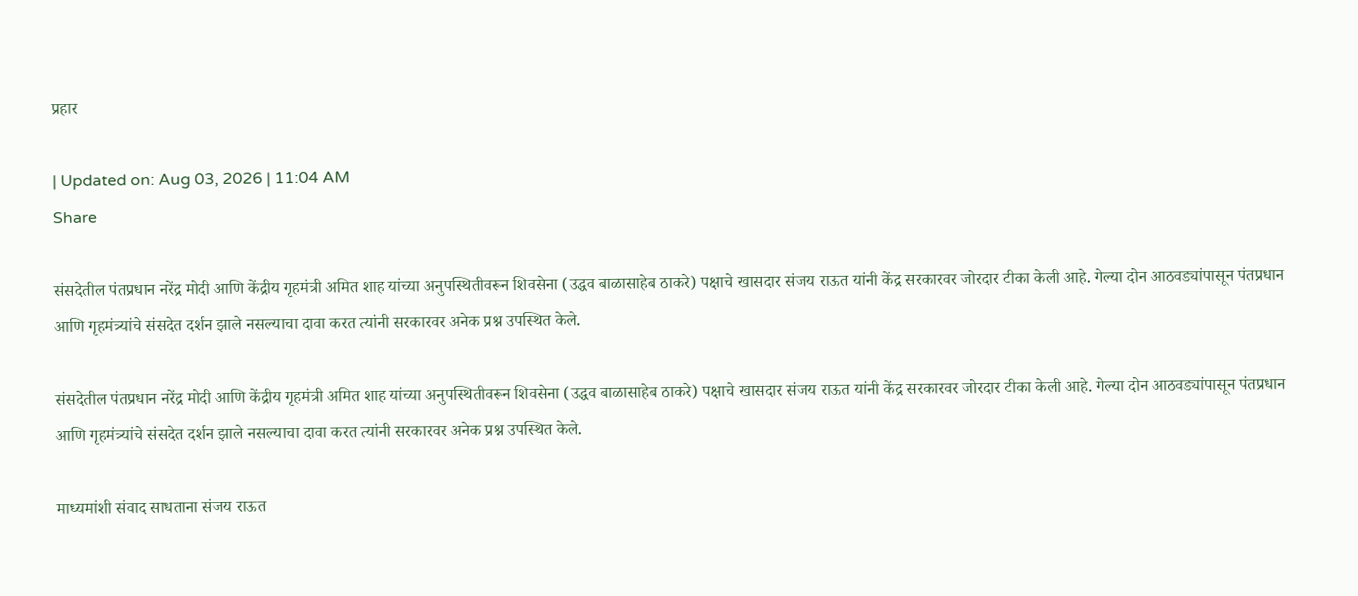प्रहार

| Updated on: Aug 03, 2026 | 11:04 AM
Share

संसदेतील पंतप्रधान नरेंद्र मोदी आणि केंद्रीय गृहमंत्री अमित शाह यांच्या अनुपस्थितीवरून शिवसेना (उद्धव बाळासाहेब ठाकरे) पक्षाचे खासदार संजय राऊत यांनी केंद्र सरकारवर जोरदार टीका केली आहे. गेल्या दोन आठवड्यांपासून पंतप्रधान आणि गृहमंत्र्यांचे संसदेत दर्शन झाले नसल्याचा दावा करत त्यांनी सरकारवर अनेक प्रश्न उपस्थित केले.

संसदेतील पंतप्रधान नरेंद्र मोदी आणि केंद्रीय गृहमंत्री अमित शाह यांच्या अनुपस्थितीवरून शिवसेना (उद्धव बाळासाहेब ठाकरे) पक्षाचे खासदार संजय राऊत यांनी केंद्र सरकारवर जोरदार टीका केली आहे. गेल्या दोन आठवड्यांपासून पंतप्रधान आणि गृहमंत्र्यांचे संसदेत दर्शन झाले नसल्याचा दावा करत त्यांनी सरकारवर अनेक प्रश्न उपस्थित केले.

माध्यमांशी संवाद साधताना संजय राऊत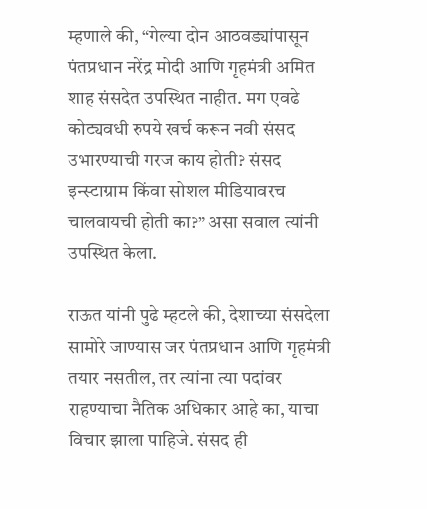म्हणाले की, “गेल्या दोन आठवड्यांपासून पंतप्रधान नरेंद्र मोदी आणि गृहमंत्री अमित शाह संसदेत उपस्थित नाहीत. मग एवढे कोट्यवधी रुपये खर्च करून नवी संसद उभारण्याची गरज काय होती? संसद इन्स्टाग्राम किंवा सोशल मीडियावरच चालवायची होती का?” असा सवाल त्यांनी उपस्थित केला.

राऊत यांनी पुढे म्हटले की, देशाच्या संसदेला सामोरे जाण्यास जर पंतप्रधान आणि गृहमंत्री तयार नसतील, तर त्यांना त्या पदांवर राहण्याचा नैतिक अधिकार आहे का, याचा विचार झाला पाहिजे. संसद ही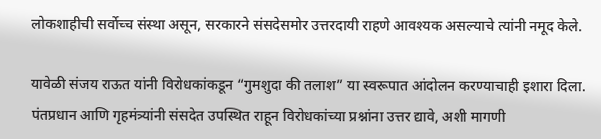लोकशाहीची सर्वोच्च संस्था असून, सरकारने संसदेसमोर उत्तरदायी राहणे आवश्यक असल्याचे त्यांनी नमूद केले.

यावेळी संजय राऊत यांनी विरोधकांकडून “गुमशुदा की तलाश” या स्वरूपात आंदोलन करण्याचाही इशारा दिला. पंतप्रधान आणि गृहमंत्र्यांनी संसदेत उपस्थित राहून विरोधकांच्या प्रश्नांना उत्तर द्यावे, अशी मागणी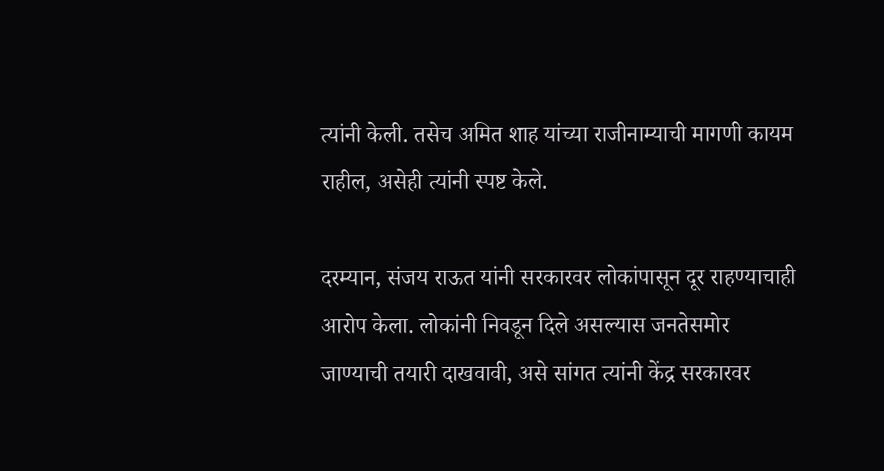त्यांनी केली. तसेच अमित शाह यांच्या राजीनाम्याची मागणी कायम राहील, असेही त्यांनी स्पष्ट केले.

दरम्यान, संजय राऊत यांनी सरकारवर लोकांपासून दूर राहण्याचाही आरोप केला. लोकांनी निवडून दिले असल्यास जनतेसमोर जाण्याची तयारी दाखवावी, असे सांगत त्यांनी केंद्र सरकारवर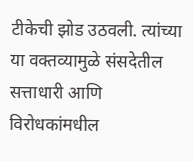टीकेची झोड उठवली. त्यांच्या या वक्तव्यामुळे संसदेतील सत्ताधारी आणि विरोधकांमधील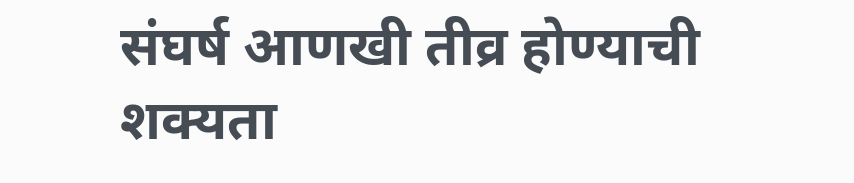संघर्ष आणखी तीव्र होण्याची शक्यता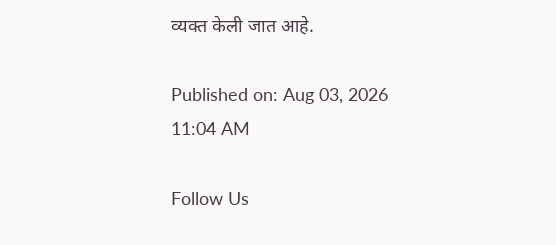व्यक्त केली जात आहे.

Published on: Aug 03, 2026 11:04 AM

Follow Us